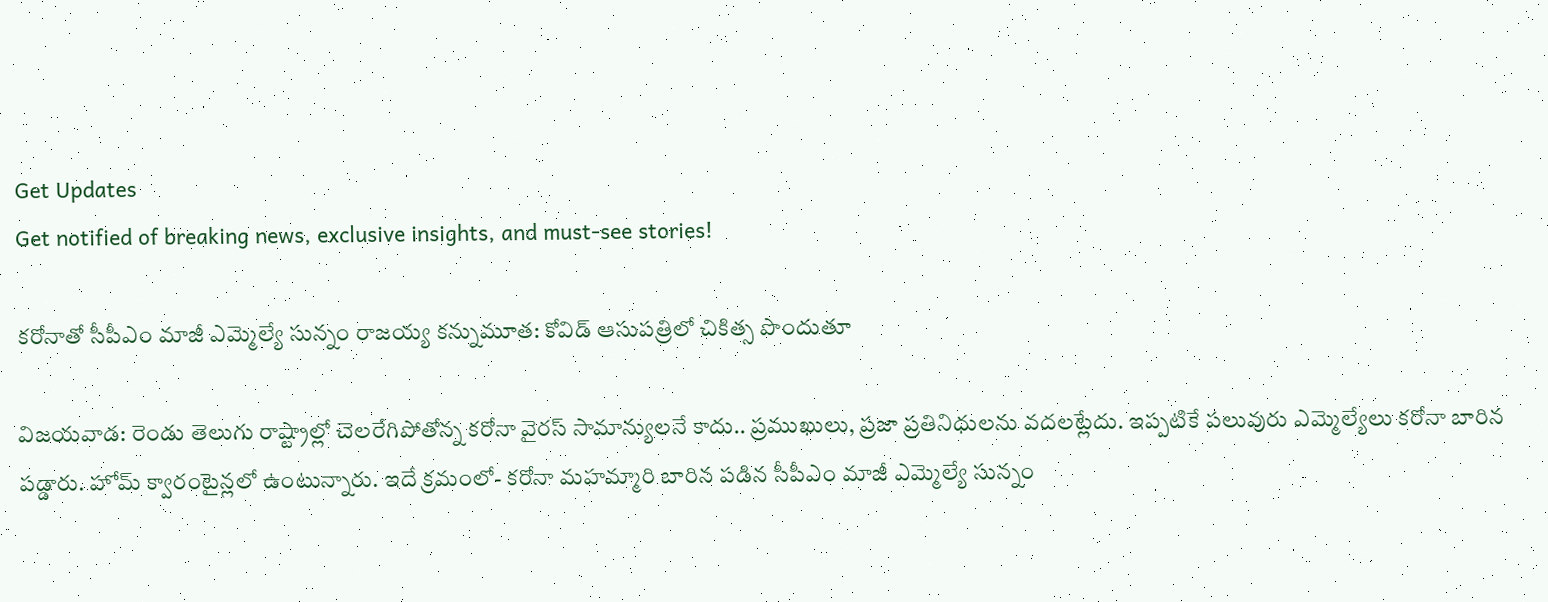Get Updates
Get notified of breaking news, exclusive insights, and must-see stories!

కరోనాతో సీపీఎం మాజీ ఎమ్మెల్యే సున్నం రాజయ్య కన్నుమూత: కోవిడ్ ఆసుపత్రిలో చికిత్స పొందుతూ

విజయవాడ: రెండు తెలుగు రాష్ట్రాల్లో చెలరేగిపోతోన్న కరోనా వైరస్ సామాన్యులనే కాదు.. ప్రముఖులు, ప్రజా ప్రతినిధులను వదలట్లేదు. ఇప్పటికే పలువురు ఎమ్మెల్యేలు కరోనా బారిన పడ్డారు. హోమ్ క్వారంటైన్లలో ఉంటున్నారు. ఇదే క్రమంలో- కరోనా మహమ్మారి బారిన పడిన సీపీఎం మాజీ ఎమ్మెల్యే సున్నం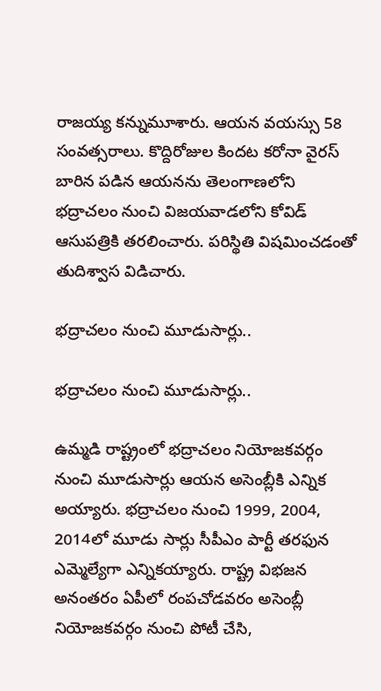రాజయ్య కన్నుమూశారు. ఆయన వయస్సు 58 సంవత్సరాలు. కొద్దిరోజుల కిందట కరోనా వైరస్ బారిన పడిన ఆయనను తెలంగాణలోని భద్రాచలం నుంచి విజయవాడలోని కోవిడ్ ఆసుపత్రికి తరలించారు. పరిస్థితి విషమించడంతో తుదిశ్వాస విడిచారు.

భద్రాచలం నుంచి మూడుసార్లు..

భద్రాచలం నుంచి మూడుసార్లు..

ఉమ్మడి రాష్ట్రంలో భద్రాచలం నియోజకవర్గం నుంచి మూడుసార్లు ఆయన అసెంబ్లీకి ఎన్నిక అయ్యారు. భద్రాచలం నుంచి 1999, 2004, 2014లో మూడు సార్లు సీపీఎం పార్టీ తరఫున ఎమ్మెల్యేగా ఎన్నికయ్యారు. రాష్ట్ర విభజన అనంతరం ఏపీలో రంపచోడవరం అసెంబ్లీ నియోజకవర్గం నుంచి పోటీ చేసి,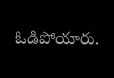ఓడిపోయారు.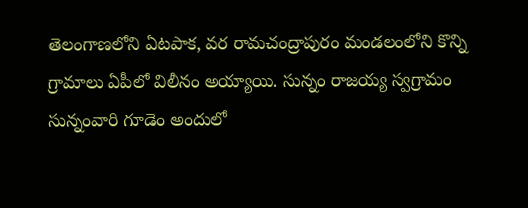తెలంగాణలోని ఏటపాక, వర రామచంద్రాపురం మండలంలోని కొన్ని గ్రామాలు ఏపీలో విలీనం అయ్యాయి. సున్నం రాజయ్య స్వగ్రామం సున్నంవారి గూడెం అందులో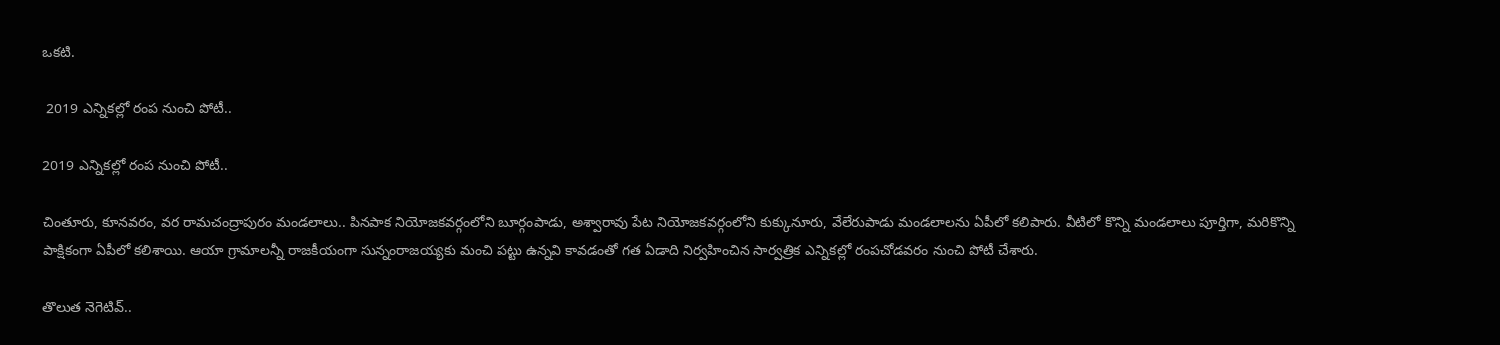ఒకటి.

 2019 ఎన్నికల్లో రంప నుంచి పోటీ..

2019 ఎన్నికల్లో రంప నుంచి పోటీ..

చింతూరు, కూనవరం, వర రామచంద్రాపురం మండలాలు.. పినపాక నియోజకవర్గంలోని బూర్గంపాడు, అశ్వారావు పేట నియోజకవర్గంలోని కుక్కునూరు, వేలేరుపాడు మండలాలను ఏపీలో కలిపారు. వీటిలో కొన్ని మండలాలు పూర్తిగా, మరికొన్ని పాక్షికంగా ఏపీలో కలిశాయి. ఆయా గ్రామాలన్నీ రాజకీయంగా సున్నంరాజయ్యకు మంచి పట్టు ఉన్నవి కావడంతో గత ఏడాది నిర్వహించిన సార్వత్రిక ఎన్నికల్లో రంపచోడవరం నుంచి పోటీ చేశారు.

తొలుత నెగెటివ్..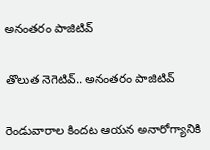అనంతరం పాజిటివ్

తొలుత నెగెటివ్.. అనంతరం పాజిటివ్

రెండువారాల కిందట ఆయన అనారోగ్యానికి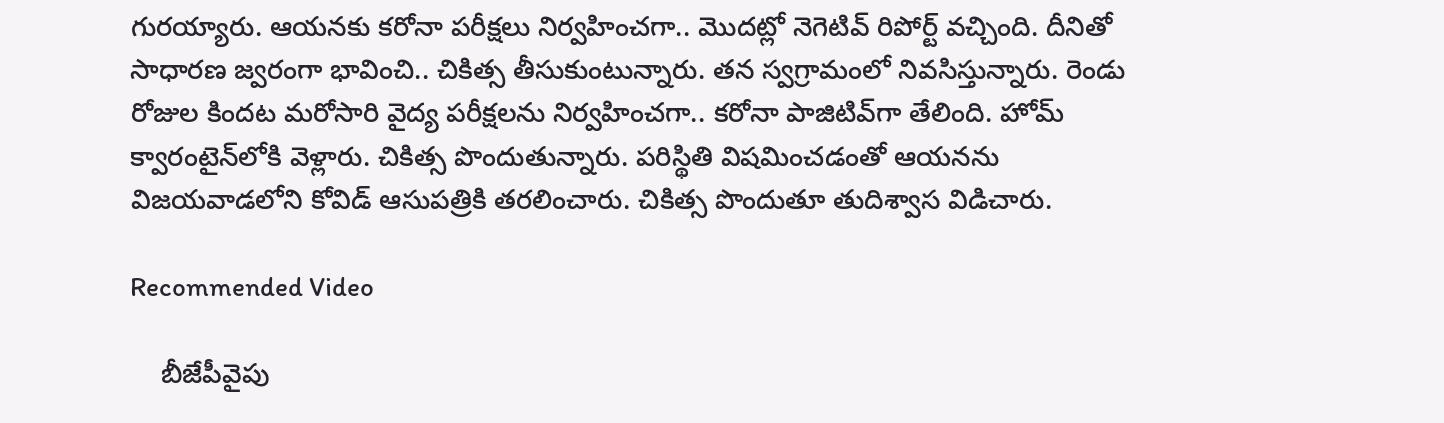గురయ్యారు. ఆయనకు కరోనా పరీక్షలు నిర్వహించగా.. మొదట్లో నెగెటివ్ రిపోర్ట్ వచ్చింది. దీనితో సాధారణ జ్వరంగా భావించి.. చికిత్స తీసుకుంటున్నారు. తన స్వగ్రామంలో నివసిస్తున్నారు. రెండు రోజుల కిందట మరోసారి వైద్య పరీక్షలను నిర్వహించగా.. కరోనా పాజిటివ్‌గా తేలింది. హోమ్ క్వారంటైన్‌లోకి వెళ్లారు. చికిత్స పొందుతున్నారు. పరిస్థితి విషమించడంతో ఆయనను విజయవాడలోని కోవిడ్ ఆసుపత్రికి తరలించారు. చికిత్స పొందుతూ తుదిశ్వాస విడిచారు.

Recommended Video

    బీజేపీవైపు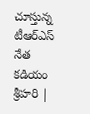చూస్తున్న టీఆర్ఎస్ నేత కడియం శ్రీహరి |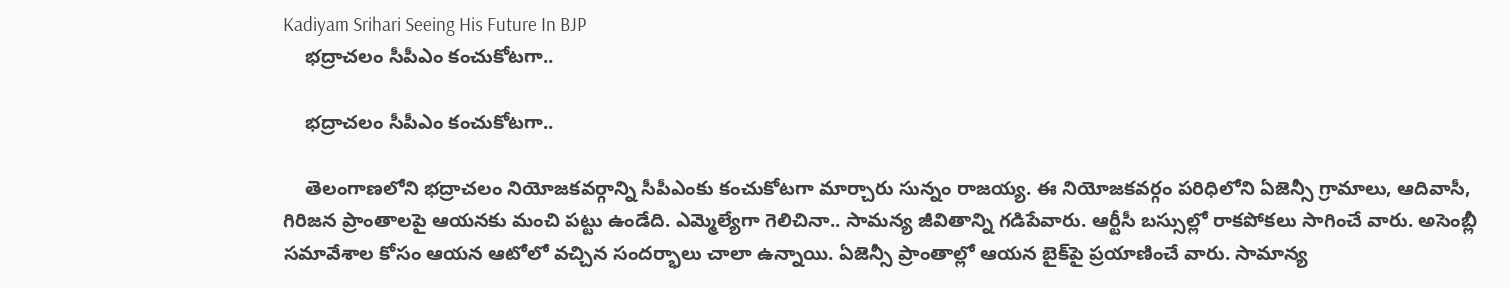Kadiyam Srihari Seeing His Future In BJP
    భద్రాచలం సీపీఎం కంచుకోటగా..

    భద్రాచలం సీపీఎం కంచుకోటగా..

    తెలంగాణలోని భద్రాచలం నియోజకవర్గాన్ని సీపీఎంకు కంచుకోటగా మార్చారు సున్నం రాజయ్య. ఈ నియోజకవర్గం పరిధిలోని ఏజెన్సీ గ్రామాలు, ఆదివాసీ, గిరిజన ప్రాంతాలపై ఆయనకు మంచి పట్టు ఉండేది. ఎమ్మెల్యేగా గెలిచినా.. సామన్య జీవితాన్ని గడిపేవారు. ఆర్టీసీ బస్సుల్లో రాకపోకలు సాగించే వారు. అసెంబ్లీ సమావేశాల కోసం ఆయన ఆటోలో వచ్చిన సందర్భాలు చాలా ఉన్నాయి. ఏజెన్సీ ప్రాంతాల్లో ఆయన బైక్‌పై ప్రయాణించే వారు. సామాన్య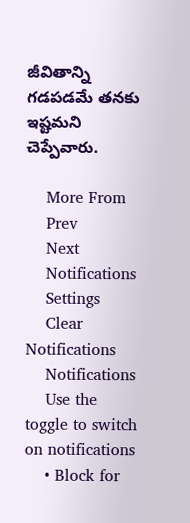జీవితాన్ని గడపడమే తనకు ఇష్టమని చెప్పేవారు.

    More From
    Prev
    Next
    Notifications
    Settings
    Clear Notifications
    Notifications
    Use the toggle to switch on notifications
    • Block for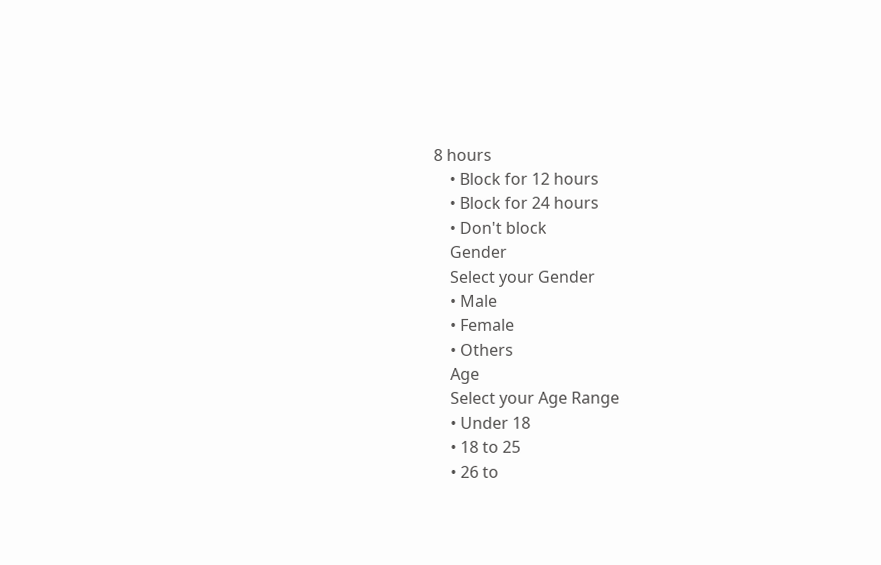8 hours
    • Block for 12 hours
    • Block for 24 hours
    • Don't block
    Gender
    Select your Gender
    • Male
    • Female
    • Others
    Age
    Select your Age Range
    • Under 18
    • 18 to 25
    • 26 to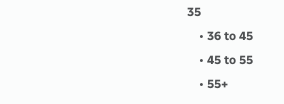35
    • 36 to 45
    • 45 to 55
    • 55+